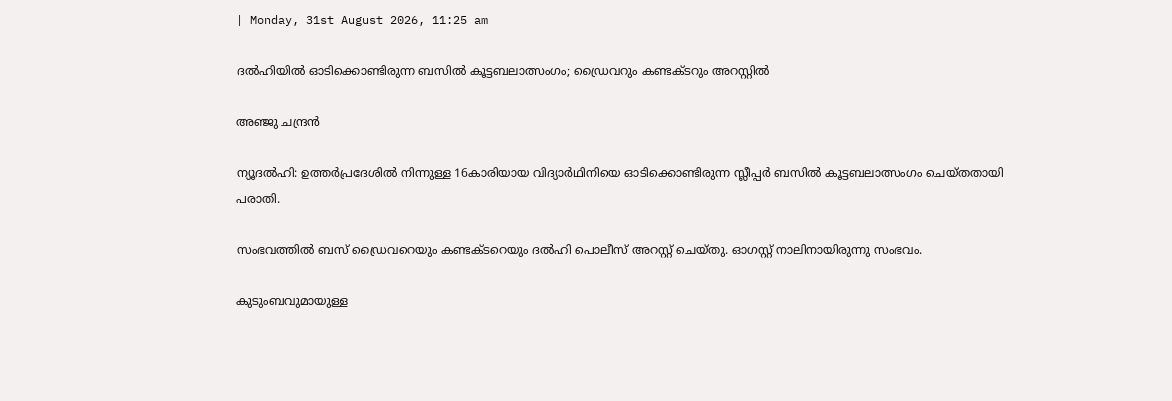| Monday, 31st August 2026, 11:25 am

ദല്‍ഹിയില്‍ ഓടിക്കൊണ്ടിരുന്ന ബസില്‍ കൂട്ടബലാത്സംഗം; ഡ്രൈവറും കണ്ടക്ടറും അറസ്റ്റില്‍

അഞ്ജു ചന്ദ്രന്‍

ന്യൂദല്‍ഹി: ഉത്തര്‍പ്രദേശില്‍ നിന്നുള്ള 16കാരിയായ വിദ്യാര്‍ഥിനിയെ ഓടിക്കൊണ്ടിരുന്ന സ്ലീപ്പര്‍ ബസില്‍ കൂട്ടബലാത്സംഗം ചെയ്തതായി പരാതി.

സംഭവത്തില്‍ ബസ് ഡ്രൈവറെയും കണ്ടക്ടറെയും ദല്‍ഹി പൊലീസ് അറസ്റ്റ് ചെയ്തു. ഓഗസ്റ്റ് നാലിനായിരുന്നു സംഭവം.

കുടുംബവുമായുള്ള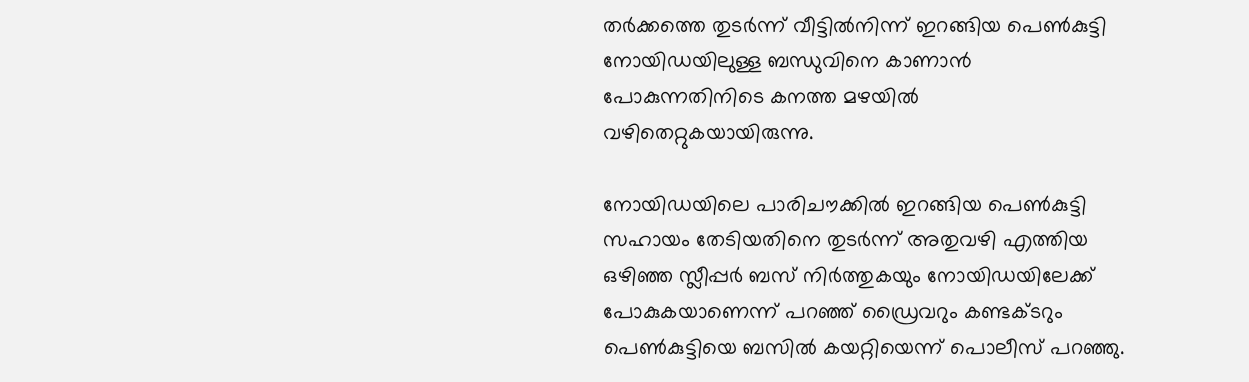തര്‍ക്കത്തെ തുടര്‍ന്ന് വീട്ടില്‍നിന്ന് ഇറങ്ങിയ പെണ്‍കുട്ടി നോയിഡയിലുള്ള ബന്ധുവിനെ കാണാന്‍ പോകുന്നതിനിടെ കനത്ത മഴയില്‍ വഴിതെറ്റുകയായിരുന്നു.

നോയിഡയിലെ പാരിചൗക്കില്‍ ഇറങ്ങിയ പെണ്‍കുട്ടി സഹായം തേടിയതിനെ തുടര്‍ന്ന് അതുവഴി എത്തിയ ഒഴിഞ്ഞ സ്ലീപ്പര്‍ ബസ് നിര്‍ത്തുകയും നോയിഡയിലേക്ക് പോകുകയാണെന്ന് പറഞ്ഞ് ഡ്രൈവറും കണ്ടക്ടറും പെണ്‍കുട്ടിയെ ബസില്‍ കയറ്റിയെന്ന് പൊലീസ് പറഞ്ഞു.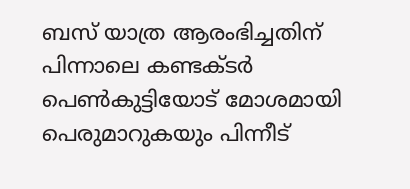ബസ് യാത്ര ആരംഭിച്ചതിന് പിന്നാലെ കണ്ടക്ടര്‍ പെണ്‍കുട്ടിയോട് മോശമായി പെരുമാറുകയും പിന്നീട്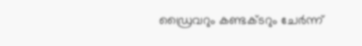ഡ്രൈവറും കണ്ടക്ടറും ചേര്‍ന്ന്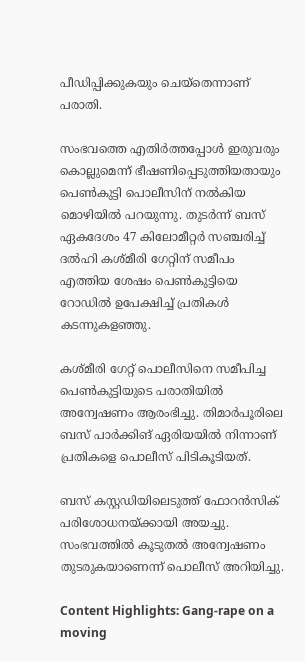പീഡിപ്പിക്കുകയും ചെയ്‌തെന്നാണ് പരാതി.

സംഭവത്തെ എതിര്‍ത്തപ്പോള്‍ ഇരുവരും കൊല്ലുമെന്ന് ഭീഷണിപ്പെടുത്തിയതായും പെണ്‍കുട്ടി പൊലീസിന് നല്‍കിയ മൊഴിയില്‍ പറയുന്നു. തുടര്‍ന്ന് ബസ് ഏകദേശം 47 കിലോമീറ്റര്‍ സഞ്ചരിച്ച് ദല്‍ഹി കശ്മീരി ഗേറ്റിന് സമീപം എത്തിയ ശേഷം പെണ്‍കുട്ടിയെ റോഡില്‍ ഉപേക്ഷിച്ച് പ്രതികള്‍ കടന്നുകളഞ്ഞു.

കശ്മീരി ഗേറ്റ് പൊലീസിനെ സമീപിച്ച പെണ്‍കുട്ടിയുടെ പരാതിയില്‍ അന്വേഷണം ആരംഭിച്ചു. തിമാര്‍പൂരിലെ ബസ് പാര്‍ക്കിങ് ഏരിയയില്‍ നിന്നാണ് പ്രതികളെ പൊലീസ് പിടികൂടിയത്.

ബസ് കസ്റ്റഡിയിലെടുത്ത് ഫോറന്‍സിക് പരിശോധനയ്ക്കായി അയച്ചു. സംഭവത്തില്‍ കൂടുതല്‍ അന്വേഷണം തുടരുകയാണെന്ന് പൊലീസ് അറിയിച്ചു.

Content Highlights: Gang-rape on a moving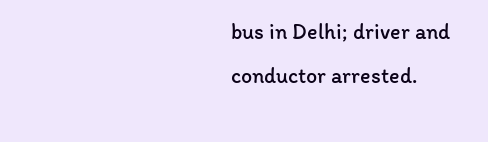bus in Delhi; driver and conductor arrested.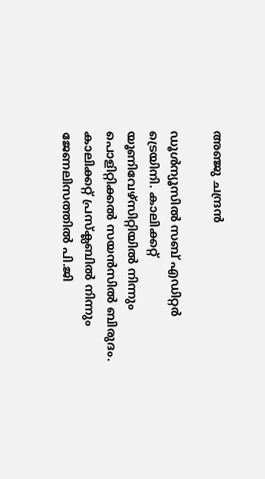അഞ്ജു ചന്ദ്രന്‍

ഡൂള്‍ന്യൂസില്‍ സബ് എഡിറ്റര്‍ ട്രെയിനി. കാലിക്കറ്റ് യൂണിവേഴ്‌സിറ്റിയില്‍ നിന്നും പൊളിറ്റിക്കല്‍ സയന്‍സില്‍ ബിരുദം. കാലിക്കറ്റ് പ്രസ്‌ക്ലബില്‍ നിന്നും ജേണലിസത്തില്‍ പി.ജി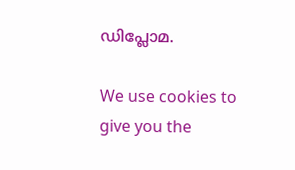ഡിപ്ലോമ.

We use cookies to give you the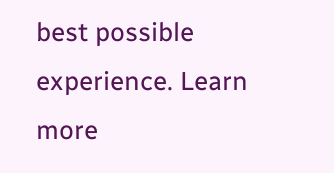best possible experience. Learn more